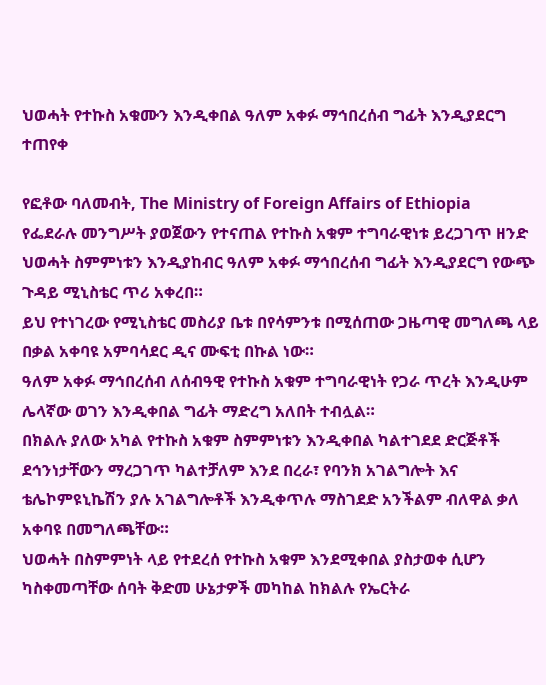ህወሓት የተኩስ አቁሙን እንዲቀበል ዓለም አቀፉ ማኅበረሰብ ግፊት እንዲያደርግ ተጠየቀ

የፎቶው ባለመብት, The Ministry of Foreign Affairs of Ethiopia
የፌደራሉ መንግሥት ያወጀውን የተናጠል የተኩስ አቁም ተግባራዊነቱ ይረጋገጥ ዘንድ ህወሓት ስምምነቱን እንዲያከብር ዓለም አቀፉ ማኅበረሰብ ግፊት እንዲያደርግ የውጭ ጉዳይ ሚኒስቴር ጥሪ አቀረበ።
ይህ የተነገረው የሚኒስቴር መስሪያ ቤቱ በየሳምንቱ በሚሰጠው ጋዜጣዊ መግለጫ ላይ በቃል አቀባዩ አምባሳደር ዲና ሙፍቲ በኩል ነው።
ዓለም አቀፉ ማኅበረሰብ ለሰብዓዊ የተኩስ አቁም ተግባራዊነት የጋራ ጥረት እንዲሁም ሌላኛው ወገን እንዲቀበል ግፊት ማድረግ አለበት ተብሏል።
በክልሉ ያለው አካል የተኩስ አቁም ስምምነቱን እንዲቀበል ካልተገደደ ድርጅቶች ደኅንነታቸውን ማረጋገጥ ካልተቻለም እንደ በረራ፣ የባንክ አገልግሎት እና ቴሌኮምዩኒኬሽን ያሉ አገልግሎቶች እንዲቀጥሉ ማስገደድ አንችልም ብለዋል ቃለ አቀባዩ በመግለጫቸው።
ህወሓት በስምምነት ላይ የተደረሰ የተኩስ አቁም እንደሚቀበል ያስታወቀ ሲሆን ካስቀመጣቸው ሰባት ቅድመ ሁኔታዎች መካከል ከክልሉ የኤርትራ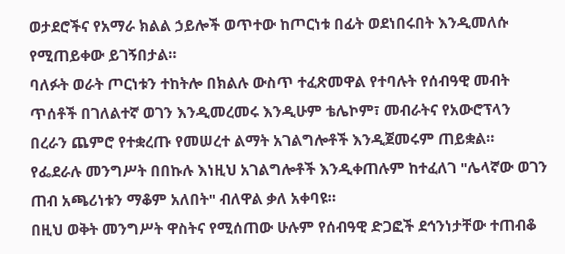ወታደሮችና የአማራ ክልል ኃይሎች ወጥተው ከጦርነቱ በፊት ወደነበሩበት እንዲመለሱ የሚጠይቀው ይገኝበታል።
ባለፉት ወራት ጦርነቱን ተከትሎ በክልሉ ውስጥ ተፈጽመዋል የተባሉት የሰብዓዊ መብት ጥሰቶች በገለልተኛ ወገን እንዲመረመሩ እንዲሁም ቴሌኮም፣ መብራትና የአውሮፕላን በረራን ጨምሮ የተቋረጡ የመሠረተ ልማት አገልግሎቶች እንዲጀመሩም ጠይቋል።
የፌደራሉ መንግሥት በበኩሉ እነዚህ አገልግሎቶች እንዲቀጠሉም ከተፈለገ "ሌላኛው ወገን ጠብ አጫሪነቱን ማቆም አለበት" ብለዋል ቃለ አቀባዩ።
በዚህ ወቅት መንግሥት ዋስትና የሚሰጠው ሁሉም የሰብዓዊ ድጋፎች ደኅንነታቸው ተጠብቆ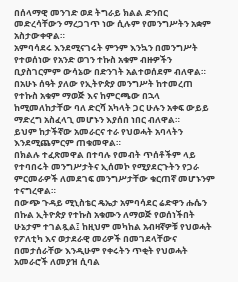በሰላማዊ መንገድ ወደ ትግራይ ክልል ድንበር መድረሳቸውን ማረጋገጥ ነው ሲሉም የመንግሥትን አቋም አስታውቀዋል።
አምባሳደሩ እንደሚናገሩት ምንም እንኳን በመንግሥት የተወሰነው የአንድ ወገን ተኩስ አቁም ብዙዎችን ቢያስገርምም ውሳኔው በድንገት አልተወሰደም ብለዋል።
በአሁኑ ሰዓት ያለው የኢትዮጵያ መንግሥት ከተመረጠ የተኩስ አቁም ማወጅ እና ከምርጫው በኋላ ከሚመለከታቸው ባለ ድርሻ አካላት ጋር ሁሉን አቀፍ ውይይ ማድረግ አስፈላጊ መሆኑን እያሰበ ነበር ብለዋል።
ይህም ከታችኛው አመራርና ተራ የህወሓት አባላትን እንደሚጨምርም ጠቁመዋል።
በክልሉ ተፈጽመዋል በተባሉ የመብት ጥሰቶችም ላይ የተባበሩት መንግሥታትና ኢሰመኮ የሚያደርጉትን የጋራ ምርመራዎች ለመደገፍ መንግሥታቸው ቁርጠኛ መሆኑንም ተናግረዋል።
በውጭ ጉዳይ ሚኒስቴር ዴኤታ አምባሳደር ሬድዋን ሑሴን በኩል ኢትዮጵያ የተኩስ አቁሙን ለማወጅ የወሰነችበት ሁኔታም ተገልጿል፤ ከዚህም መካከል አብዛኛዎቹ የህወሓት የፖለቲካ እና ወታደራዊ መሪዎች በመገደላቸውና በመታሰራቸው እንዲሁም የቀሩትን ጥቂት የህወሓት አመራሮች ለመያዝ ሲባል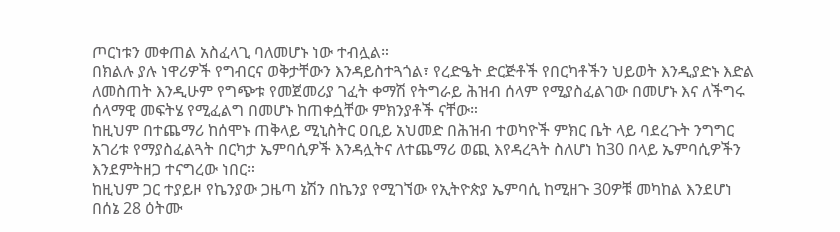ጦርነቱን መቀጠል አስፈላጊ ባለመሆኑ ነው ተብሏል።
በክልሉ ያሉ ነዋሪዎች የግብርና ወቅታቸውን እንዳይስተጓጎል፣ የረድዔት ድርጅቶች የበርካቶችን ህይወት እንዲያድኑ እድል ለመስጠት እንዲሁም የግጭቱ የመጀመሪያ ገፈት ቀማሽ የትግራይ ሕዝብ ሰላም የሚያስፈልገው በመሆኑ እና ለችግሩ ሰላማዊ መፍትሄ የሚፈልግ በመሆኑ ከጠቀሷቸው ምክንያቶች ናቸው።
ከዚህም በተጨማሪ ከሰሞኑ ጠቅላይ ሚኒስትር ዐቢይ አህመድ በሕዝብ ተወካዮች ምክር ቤት ላይ ባደረጉት ንግግር አገሪቱ የማያስፈልጓት በርካታ ኤምባሲዎች እንዳሏትና ለተጨማሪ ወጪ እየዳረጓት ስለሆነ ከ30 በላይ ኤምባሲዎችን እንደምትዘጋ ተናግረው ነበር።
ከዚህም ጋር ተያይዞ የኬንያው ጋዜጣ ኔሽን በኬንያ የሚገኘው የኢትዮጵያ ኤምባሲ ከሚዘጉ 30ዎቹ መካከል እንደሆነ በሰኔ 28 ዕትሙ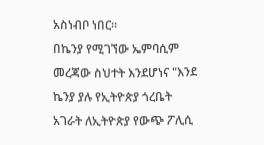አስነብቦ ነበር።
በኬንያ የሚገኘው ኤምባሲም መረጃው ስህተት እንደሆነና "እንደ ኬንያ ያሉ የኢትዮጵያ ጎረቤት አገራት ለኢትዮጵያ የውጭ ፖሊሲ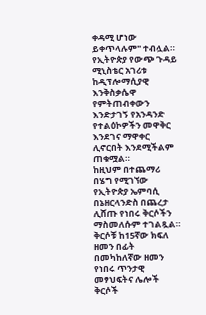ቀዳሚ ሆነው ይቀጥላሉም" ተብሏል።
የኢትዮጵያ የውጭ ጉዳይ ሚኒስቴር አገሪቱ ከዲፕሎማሲያዊ እንቅስቃሴዋ የምትጠብቀውን እንድታገኝ የአንዳንድ የተልዕኮዎችን መዋቅር እንደገና ማዋቀር ሊኖርበት እንደሚችልም ጠቁሟል።
ከዚህም በተጨማሪ በሄግ የሚገኘው የኢትዮጵያ ኤምባሲ በኔዘርላንድስ በጨረታ ሊሸጡ የነበሩ ቅርሶችን ማስመለሱም ተገልጿል።
ቅርሶቹ ከ15ኛው ክፍለ ዘመን በፊት በመካከለኛው ዘመን የነበሩ ጥንታዊ መፃህፍትና ሌሎች ቅርሶች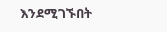እንደሚገኙበት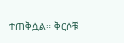ተጠቅሷል። ቅርሶቹ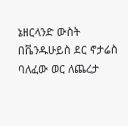ኔዘርላንድ ውስት በቬንዱሁይስ ደር ኖታሬስ ባለፈው ወር ለጨረታ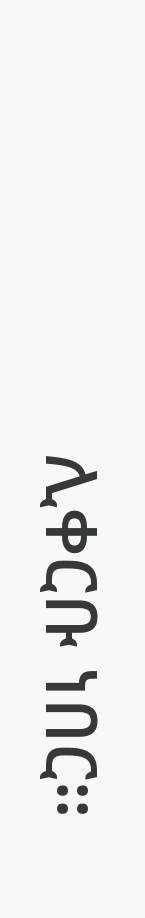ሊቀርቡ ነበር።